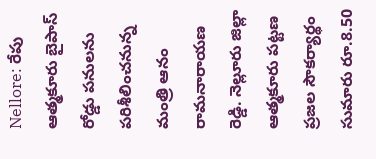Nellore: రేపు ఆత్మకూరు బైపాస్ రోడ్డు పనులను పరిశీలించనున్న మంత్రి ఆనం రామనారాయణ రెడ్డి. నెల్లూరు జిల్లా ఆత్మకూరు పట్టణ ప్రజల సౌకర్యార్థం సుమారు రూ.8.50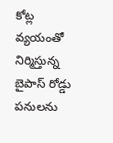కోట్ల వ్యయంతో నిర్మిస్తున్న బైపాస్ రోడ్డు పనులను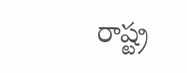రాష్ట్ర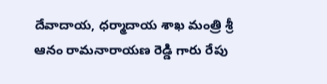దేవాదాయ, ధర్మాదాయ శాఖ మంత్రి శ్రీ ఆనం రామనారాయణ రెడ్డి గారు రేపు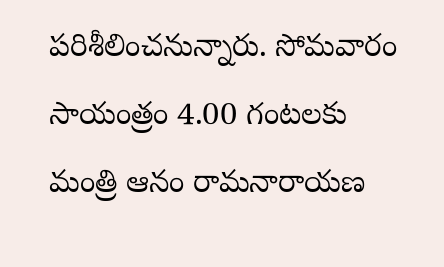పరిశీలించనున్నారు. సోమవారం సాయంత్రం 4.00 గంటలకు మంత్రి ఆనం రామనారాయణ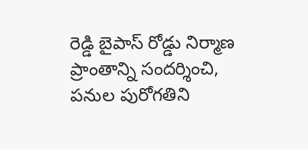రెడ్డి బైపాస్ రోడ్డు నిర్మాణ ప్రాంతాన్ని సందర్శించి, పనుల పురోగతిని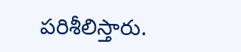పరిశీలిస్తారు.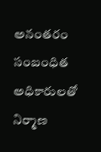అనంతరం సంబంధిత అధికారులతో నిర్మాణ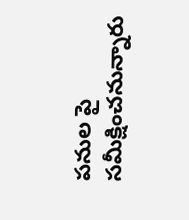పనుల పై సమీక్షించనున్నారు